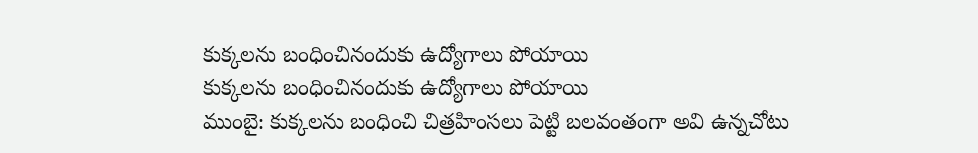కుక్కలను బంధించినందుకు ఉద్యోగాలు పోయాయి
కుక్కలను బంధించినందుకు ఉద్యోగాలు పోయాయి
ముంబై: కుక్కలను బంధించి చిత్రహింసలు పెట్టి బలవంతంగా అవి ఉన్నచోటు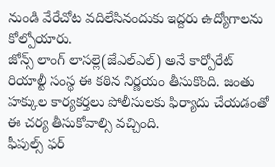నుండి వేరేచోట వదిలేసినందుకు ఇద్దరు ఉద్యోగాలను కోల్పోయారు.
జోన్స్ లాంగ్ లాసల్లె(జేఎల్ఎల్) అనే కార్పోరేట్ రియాల్టీ సంస్థ ఈ కఠిన నిర్ణయం తీసుకొంది. జంతు హక్కుల కార్యకర్తలు పోలీసులకు ఫిర్యాదు చేయడంతో ఈ చర్య తీసుకోవాల్సి వచ్చింది.
ఫీపుల్స్ ఫర్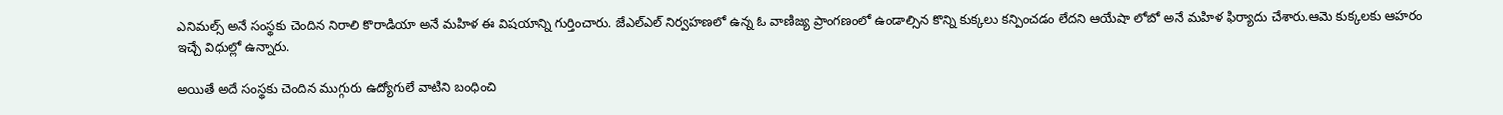ఎనిమల్స్ అనే సంస్థకు చెందిన నిరాలి కొరాడియా అనే మహిళ ఈ విషయాన్ని గుర్తించారు. జేఎల్ఎల్ నిర్వహణలో ఉన్న ఓ వాణిజ్య ప్రాంగణంలో ఉండాల్సిన కొన్ని కుక్కలు కన్పించడం లేదని ఆయేషా లోబో అనే మహిళ ఫిర్యాదు చేశారు.ఆమె కుక్కలకు ఆహరం ఇచ్చే విధుల్లో ఉన్నారు.

అయితే అదే సంస్థకు చెందిన ముగ్గురు ఉద్యోగులే వాటిని బంధించి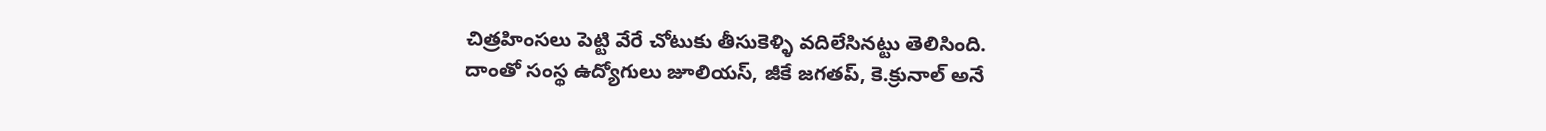చిత్రహింసలు పెట్టి వేరే చోటుకు తీసుకెళ్ళి వదిలేసినట్టు తెలిసింది.
దాంతో సంస్థ ఉద్యోగులు జూలియస్, జీకే జగతప్, కె.క్రునాల్ అనే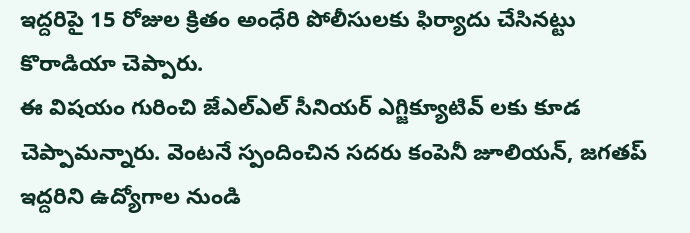ఇద్దరిపై 15 రోజుల క్రితం అంధేరి పోలీసులకు ఫిర్యాదు చేసినట్టు కొరాడియా చెప్పారు.
ఈ విషయం గురించి జేఎల్ఎల్ సీనియర్ ఎగ్జిక్యూటివ్ లకు కూడ చెప్పామన్నారు. వెంటనే స్పందించిన సదరు కంపెనీ జూలియన్, జగతప్ ఇద్దరిని ఉద్యోగాల నుండి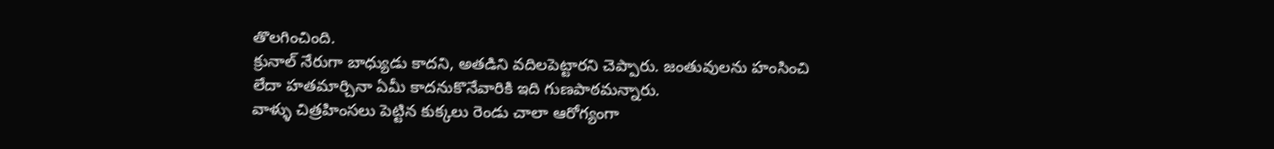తొలగించింది.
క్రునాల్ నేరుగా బాధ్యుడు కాదని, అతడిని వదిలపెట్టారని చెప్పారు. జంతువులను హంసించి లేదా హతమార్చినా ఏమీ కాదనుకొనేవారికి ఇది గుణపాఠమన్నారు.
వాళ్ళు చిత్రహింసలు పెట్టిన కుక్కలు రెండు చాలా ఆరోగ్యంగా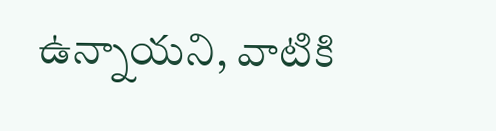ఉన్నాయని, వాటికి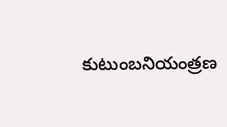కుటుంబనియంత్రణ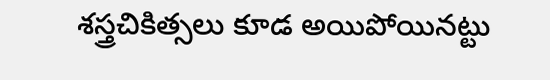శస్త్రచికిత్సలు కూడ అయిపోయినట్టు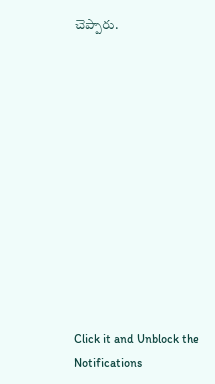చెప్పారు.












Click it and Unblock the Notifications